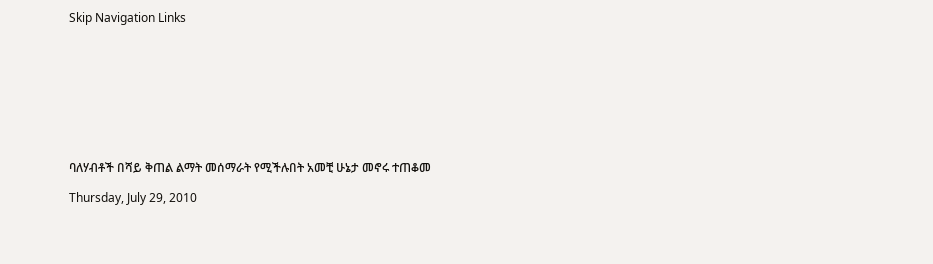Skip Navigation Links









ባለሃብቶች በሻይ ቅጠል ልማት መሰማራት የሚችሉበት አመቺ ሁኔታ መኖሩ ተጠቆመ

Thursday, July 29, 2010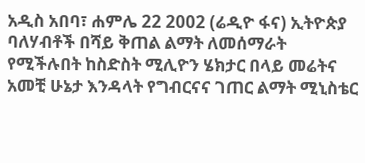አዲስ አበባ፣ ሐምሌ 22 2002 (ሬዲዮ ፋና) ኢትዮጵያ ባለሃብቶች በሻይ ቅጠል ልማት ለመሰማራት የሚችሉበት ከስድስት ሚሊዮን ሄክታር በላይ መሬትና አመቺ ሁኔታ እንዳላት የግብርናና ገጠር ልማት ሚኒስቴር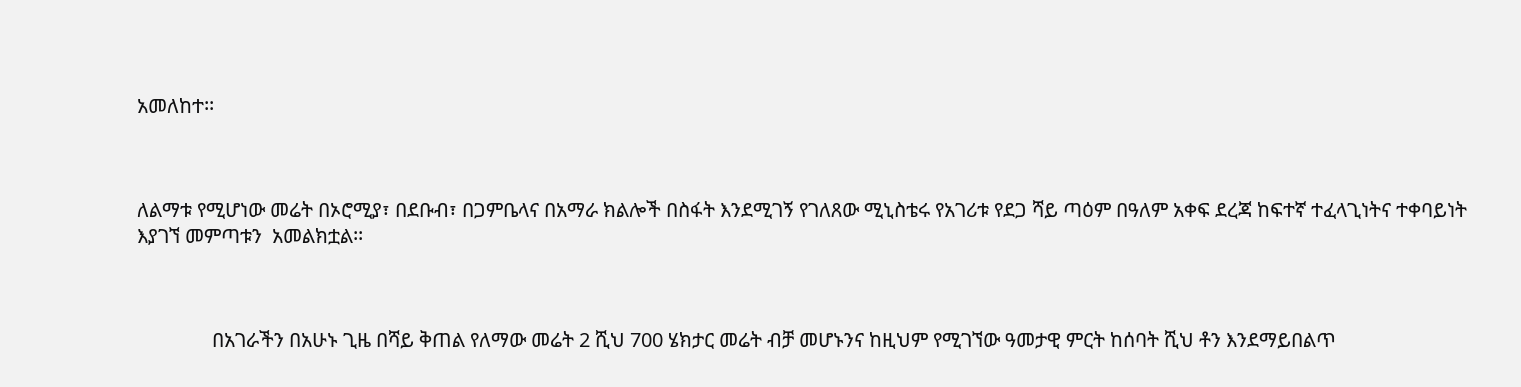አመለከተ፡፡



ለልማቱ የሚሆነው መሬት በኦሮሚያ፣ በደቡብ፣ በጋምቤላና በአማራ ክልሎች በስፋት እንደሚገኝ የገለጸው ሚኒስቴሩ የአገሪቱ የደጋ ሻይ ጣዕም በዓለም አቀፍ ደረጃ ከፍተኛ ተፈላጊነትና ተቀባይነት እያገኘ መምጣቱን  አመልክቷል፡፡



               በአገራችን በአሁኑ ጊዜ በሻይ ቅጠል የለማው መሬት 2 ሺህ 700 ሄክታር መሬት ብቻ መሆኑንና ከዚህም የሚገኘው ዓመታዊ ምርት ከሰባት ሺህ ቶን እንደማይበልጥ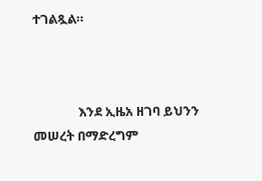ተገልጿል።



               እንደ ኢዜአ ዘገባ ይህንን መሠረት በማድረግም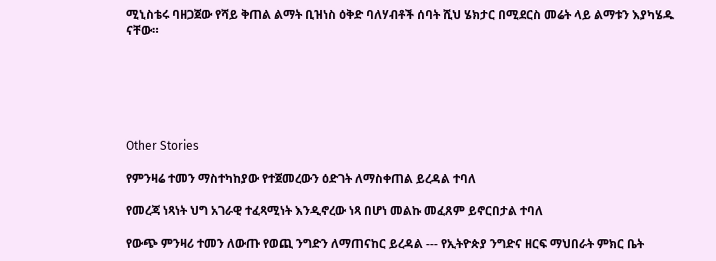ሚኒስቴሩ ባዘጋጀው የሻይ ቅጠል ልማት ቢዝነስ ዕቅድ ባለሃብቶች ሰባት ሺህ ሄክታር በሚደርስ መሬት ላይ ልማቱን እያካሄዱ ናቸው።






Other Stories

የምንዛሬ ተመን ማስተካከያው የተጀመረውን ዕድገት ለማስቀጠል ይረዳል ተባለ

የመረጃ ነጻነት ህግ አገራዊ ተፈጻሚነት እንዲኖረው ነጻ በሆነ መልኩ መፈጸም ይኖርበታል ተባለ

የውጭ ምንዛሪ ተመን ለውጡ የወጪ ንግድን ለማጠናከር ይረዳል --- የኢትዮጵያ ንግድና ዘርፍ ማህበራት ምክር ቤት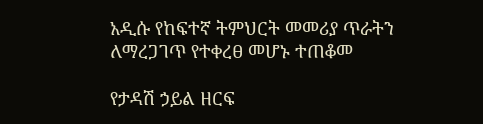አዲሱ የከፍተኛ ትምህርት መመሪያ ጥራትን ለማረጋገጥ የተቀረፀ መሆኑ ተጠቆመ

የታዳሽ ኃይል ዘርፍ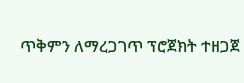ጥቅምን ለማረጋገጥ ፕሮጀክት ተዘጋጀ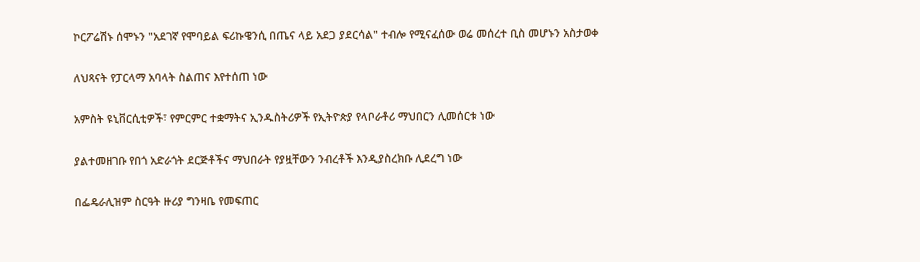ኮርፖሬሽኑ ሰሞኑን "አደገኛ የሞባይል ፍሪኩዌንሲ በጤና ላይ አደጋ ያደርሳል" ተብሎ የሚናፈሰው ወሬ መሰረተ ቢስ መሆኑን አስታወቀ

ለህጻናት የፓርላማ አባላት ስልጠና እየተሰጠ ነው

አምስት ዩኒቨርሲቲዎች፣ የምርምር ተቋማትና ኢንዱስትሪዎች የኢትዮጵያ የላቦራቶሪ ማህበርን ሊመሰርቱ ነው

ያልተመዘገቡ የበጎ አድራጎት ደርጅቶችና ማህበራት የያዟቸውን ንብረቶች እንዲያስረክቡ ሊደረግ ነው

በፌዴራሊዝም ስርዓት ዙሪያ ግንዛቤ የመፍጠር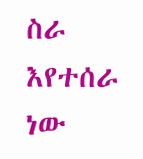ስራ እየተሰራ ነው